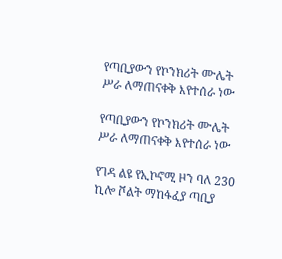የጣቢያውን የኮንክሪት ሙሌት ሥራ ለማጠናቀቅ እየተሰራ ነው

የጣቢያውን የኮንክሪት ሙሌት ሥራ ለማጠናቀቅ እየተሰራ ነው

የገዳ ልዩ የኢኮኖሚ ዞን ባለ 230 ኪሎ ቮልት ማከፋፈያ ጣቢያ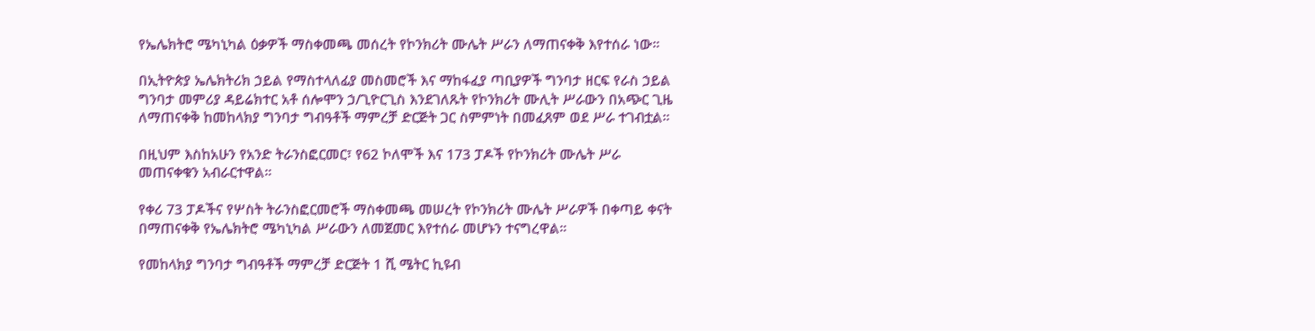የኤሌክትሮ ሜካኒካል ዕቃዎች ማስቀመጫ መሰረት የኮንክሪት ሙሌት ሥራን ለማጠናቀቅ እየተሰራ ነው።

በኢትዮጵያ ኤሌክትሪክ ኃይል የማስተላለፊያ መስመሮች እና ማከፋፈያ ጣቢያዎች ግንባታ ዘርፍ የራስ ኃይል ግንባታ መምሪያ ዳይሬክተር አቶ ሰሎሞን ኃ/ጊዮርጊስ እንደገለጹት የኮንክሪት ሙሊት ሥራውን በአጭር ጊዜ ለማጠናቀቅ ከመከላክያ ግንባታ ግብዓቶች ማምረቻ ድርጅት ጋር ስምምነት በመፈጸም ወደ ሥራ ተገብቷል።

በዚህም እስከአሁን የአንድ ትራንስፎርመር፣ የ62 ኮለሞች እና 173 ፓዶች የኮንክሪት ሙሌት ሥራ መጠናቀቁን አብራርተዋል።

የቀሪ 73 ፓዶችና የሦስት ትራንስፎርመሮች ማስቀመጫ መሠረት የኮንክሪት ሙሌት ሥራዎች በቀጣይ ቀናት በማጠናቀቅ የኤሌክትሮ ሜካኒካል ሥራውን ለመጀመር እየተሰራ መሆኑን ተናግረዋል።

የመከላክያ ግንባታ ግብዓቶች ማምረቻ ድርጅት 1 ሺ ሜትር ኪዩብ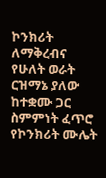ኮንክሪት ለማቅረብና የሁለት ወራት ርዝማኔ ያለው ከተቋሙ ጋር ስምምነት ፈጥሮ የኮንክሪት ሙሌት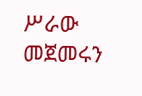ሥራው መጀመሩን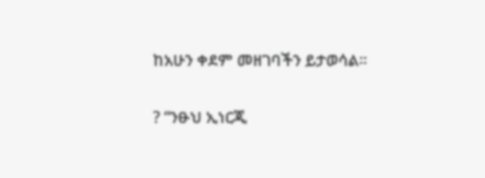ከአሁን ቀደም መዘገባችን ይታወሳል።

? “ንፁህ ኢነርጂ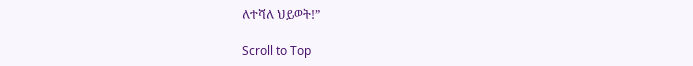ለተሻለ ህይወት!”

Scroll to Top